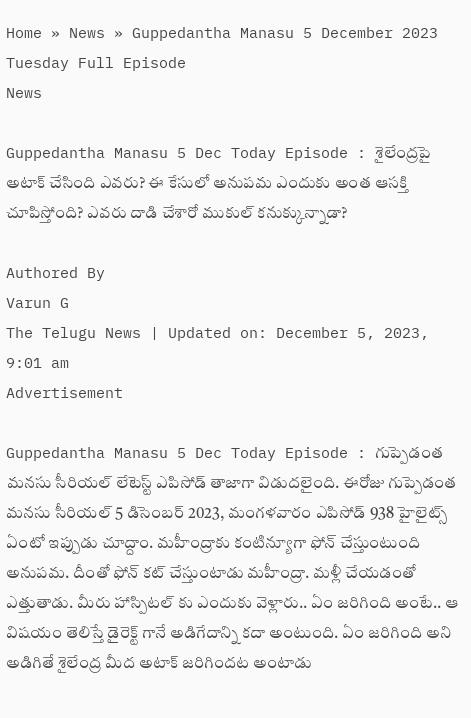Home » News » Guppedantha Manasu 5 December 2023 Tuesday Full Episode
News

Guppedantha Manasu 5 Dec Today Episode : శైలేంద్రపై అటాక్ చేసింది ఎవరు? ఈ కేసులో అనుపమ ఎందుకు అంత ఆసక్తి చూపిస్తోంది? ఎవరు దాడి చేశారో ముకుల్ కనుక్కున్నాడా?

Authored By
Varun G
The Telugu News | Updated on: December 5, 2023, 9:01 am
Advertisement

Guppedantha Manasu 5 Dec Today Episode : గుప్పెడంత మనసు సీరియల్ లేటెస్ట్ ఎపిసోడ్ తాజాగా విడుదలైంది. ఈరోజు గుప్పెడంత మనసు సీరియల్ 5 డిసెంబర్ 2023, మంగళవారం ఎపిసోడ్ 938 హైలైట్స్ ఏంటో ఇప్పుడు చూద్దాం. మహీంద్రాకు కంటిన్యూగా ఫోన్ చేస్తుంటుంది అనుపమ. దీంతో ఫోన్ కట్ చేస్తుంటాడు మహీంద్రా. మళ్లీ చేయడంతో ఎత్తుతాడు. మీరు హాస్పిటల్ కు ఎందుకు వెళ్లారు.. ఏం జరిగింది అంటే.. ఆ విషయం తెలిస్తే డైరెక్ట్ గానే అడిగేదాన్ని కదా అంటుంది. ఏం జరిగింది అని అడిగితే శైలేంద్ర మీద అటాక్ జరిగిందట అంటాడు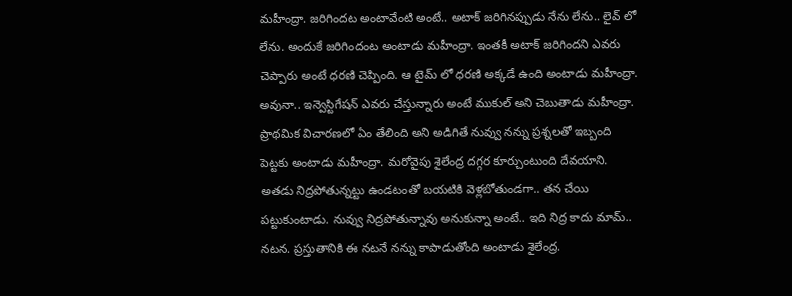మహీంద్రా. జరిగిందట అంటావేంటి అంటే.. అటాక్ జరిగినప్పుడు నేను లేను.. లైవ్ లో లేను. అందుకే జరిగిందంట అంటాడు మహీంద్రా. ఇంతకీ అటాక్ జరిగిందని ఎవరు చెప్పారు అంటే ధరణి చెప్పింది. ఆ టైమ్ లో ధరణి అక్కడే ఉంది అంటాడు మహీంద్రా. అవునా.. ఇన్వెస్టిగేషన్ ఎవరు చేస్తున్నారు అంటే ముకుల్ అని చెబుతాడు మహీంద్రా. ప్రాథమిక విచారణలో ఏం తేలింది అని అడిగితే నువ్వు నన్ను ప్రశ్నలతో ఇబ్బంది పెట్టకు అంటాడు మహీంద్రా. మరోవైపు శైలేంద్ర దగ్గర కూర్చుంటుంది దేవయాని. అతడు నిద్రపోతున్నట్టు ఉండటంతో బయటికి వెళ్లబోతుండగా.. తన చేయి పట్టుకుంటాడు. నువ్వు నిద్రపోతున్నావు అనుకున్నా అంటే.. ఇది నిద్ర కాదు మామ్.. నటన. ప్రస్తుతానికి ఈ నటనే నన్ను కాపాడుతోంది అంటాడు శైలేంద్ర.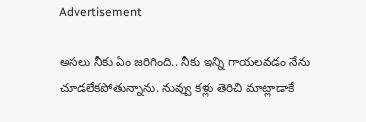Advertisement

అసలు నీకు ఏం జరిగింది.. నీకు ఇన్ని గాయలవడం నేను చూడలేకపోతున్నాను. నువ్వు కళ్లు తెరిచి మాట్లాడాకే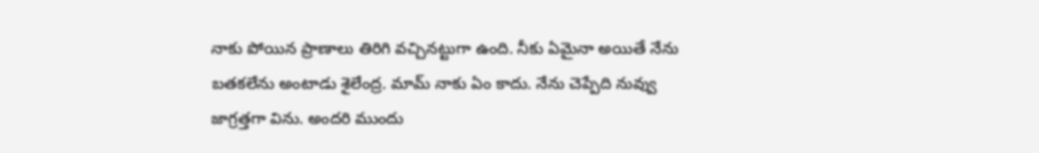నాకు పోయిన ప్రాణాలు తిరిగి వచ్చినట్టుగా ఉంది. నీకు ఏమైనా అయితే నేను బతకలేను అంటాడు శైలేంద్ర. మామ్ నాకు ఏం కాదు. నేను చెప్పేది నువ్వు జాగ్రత్తగా విను. అందరి ముందు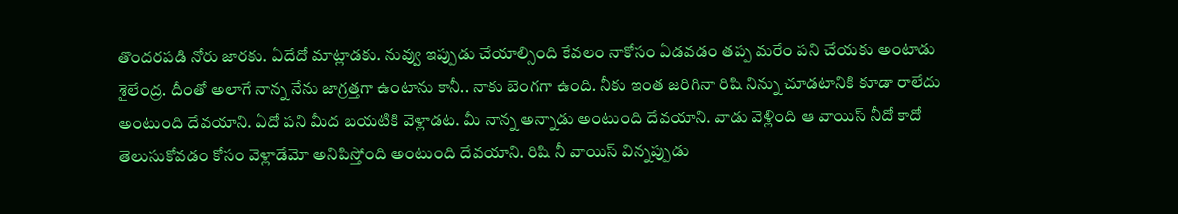తొందరపడి నోరు జారకు. ఏదేదో మాట్లాడకు. నువ్వు ఇప్పుడు చేయాల్సింది కేవలం నాకోసం ఏడవడం తప్ప మరేం పని చేయకు అంటాడు శైలేంద్ర. దీంతో అలాగే నాన్న నేను జాగ్రత్తగా ఉంటాను కానీ.. నాకు బెంగగా ఉంది. నీకు ఇంత జరిగినా రిషి నిన్ను చూడటానికి కూడా రాలేదు అంటుంది దేవయాని. ఏదో పని మీద బయటికి వెళ్లాడట. మీ నాన్న అన్నాడు అంటుంది దేవయాని. వాడు వెళ్లింది ఆ వాయిస్ నీదో కాదో తెలుసుకోవడం కోసం వెళ్లాడేమో అనిపిస్తోంది అంటుంది దేవయాని. రిషి నీ వాయిస్ విన్నప్పుడు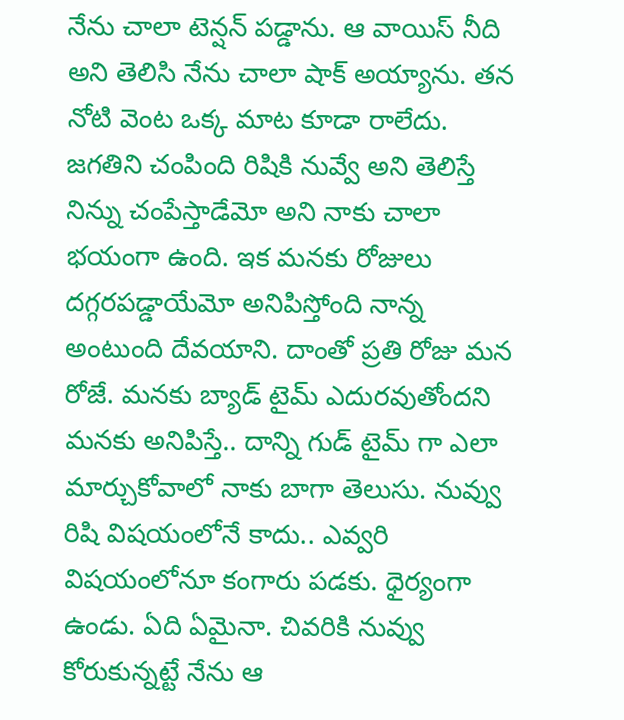నేను చాలా టెన్షన్ పడ్డాను. ఆ వాయిస్ నీది అని తెలిసి నేను చాలా షాక్ అయ్యాను. తన నోటి వెంట ఒక్క మాట కూడా రాలేదు. జగతిని చంపింది రిషికి నువ్వే అని తెలిస్తే నిన్ను చంపేస్తాడేమో అని నాకు చాలా భయంగా ఉంది. ఇక మనకు రోజులు దగ్గరపడ్డాయేమో అనిపిస్తోంది నాన్న అంటుంది దేవయాని. దాంతో ప్రతి రోజు మన రోజే. మనకు బ్యాడ్ టైమ్ ఎదురవుతోందని మనకు అనిపిస్తే.. దాన్ని గుడ్ టైమ్ గా ఎలా మార్చుకోవాలో నాకు బాగా తెలుసు. నువ్వు రిషి విషయంలోనే కాదు.. ఎవ్వరి విషయంలోనూ కంగారు పడకు. ధైర్యంగా ఉండు. ఏది ఏమైనా. చివరికి నువ్వు కోరుకున్నట్టే నేను ఆ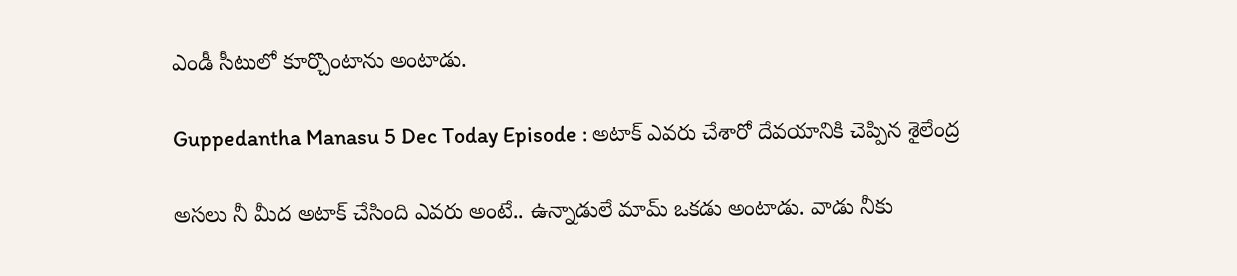ఎండీ సీటులో కూర్చొంటాను అంటాడు.

Guppedantha Manasu 5 Dec Today Episode : అటాక్ ఎవరు చేశారో దేవయానికి చెప్పిన శైలేంద్ర

అసలు నీ మీద అటాక్ చేసింది ఎవరు అంటే.. ఉన్నాడులే మామ్ ఒకడు అంటాడు. వాడు నీకు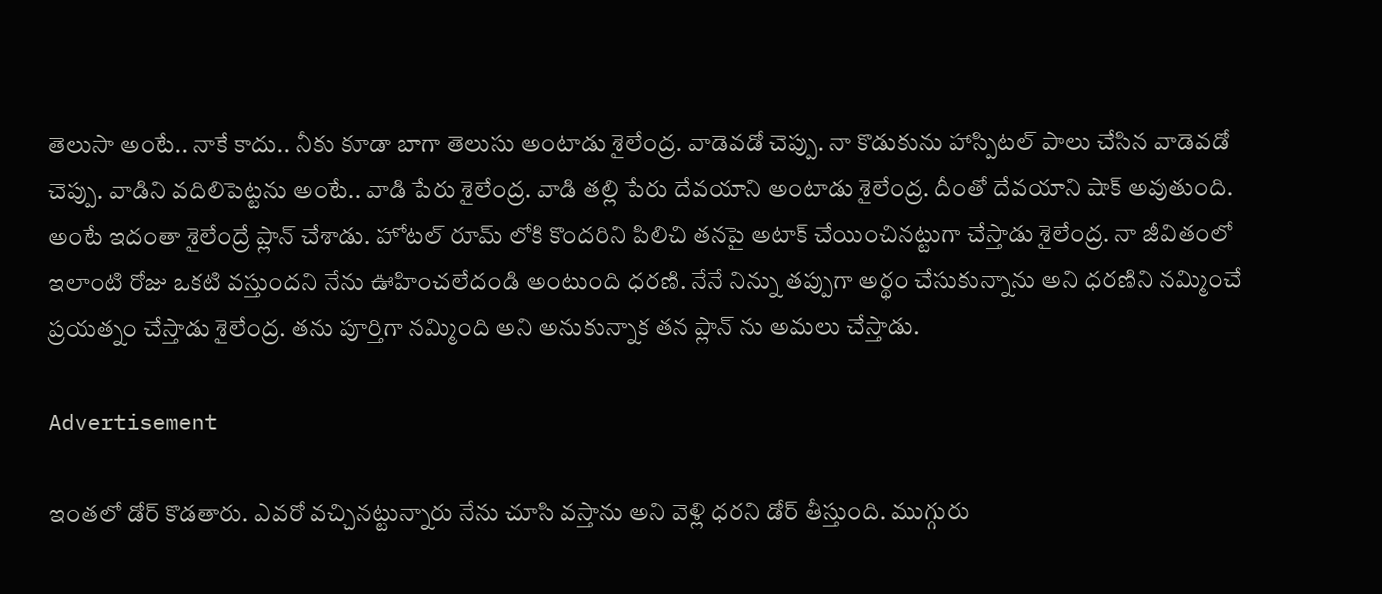తెలుసా అంటే.. నాకే కాదు.. నీకు కూడా బాగా తెలుసు అంటాడు శైలేంద్ర. వాడెవడో చెప్పు. నా కొడుకును హాస్పిటల్ పాలు చేసిన వాడెవడో చెప్పు. వాడిని వదిలిపెట్టను అంటే.. వాడి పేరు శైలేంద్ర. వాడి తల్లి పేరు దేవయాని అంటాడు శైలేంద్ర. దీంతో దేవయాని షాక్ అవుతుంది. అంటే ఇదంతా శైలేంద్రే ప్లాన్ చేశాడు. హోటల్ రూమ్ లోకి కొందరిని పిలిచి తనపై అటాక్ చేయించినట్టుగా చేస్తాడు శైలేంద్ర. నా జీవితంలో ఇలాంటి రోజు ఒకటి వస్తుందని నేను ఊహించలేదండి అంటుంది ధరణి. నేనే నిన్ను తప్పుగా అర్థం చేసుకున్నాను అని ధరణిని నమ్మించే ప్రయత్నం చేస్తాడు శైలేంద్ర. తను పూర్తిగా నమ్మింది అని అనుకున్నాక తన ప్లాన్ ను అమలు చేస్తాడు.

Advertisement

ఇంతలో డోర్ కొడతారు. ఎవరో వచ్చినట్టున్నారు నేను చూసి వస్తాను అని వెళ్లి ధరని డోర్ తీస్తుంది. ముగ్గురు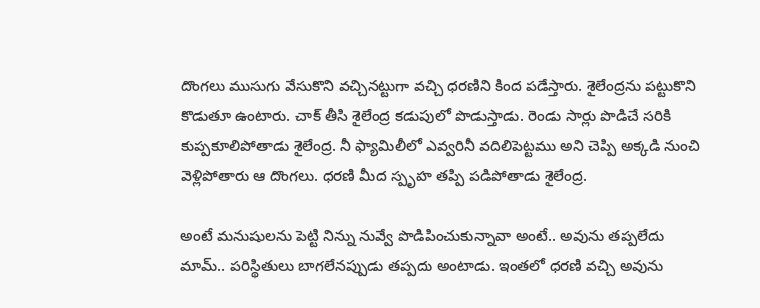దొంగలు ముసుగు వేసుకొని వచ్చినట్టుగా వచ్చి ధరణిని కింద పడేస్తారు. శైలేంద్రను పట్టుకొని కొడుతూ ఉంటారు. చాక్ తీసి శైలేంద్ర కడుపులో పొడుస్తాడు. రెండు సార్లు పొడిచే సరికి కుప్పకూలిపోతాడు శైలేంద్ర. నీ ఫ్యామిలీలో ఎవ్వరినీ వదిలిపెట్టము అని చెప్పి అక్కడి నుంచి వెళ్లిపోతారు ఆ దొంగలు. ధరణి మీద స్పృహ తప్పి పడిపోతాడు శైలేంద్ర.

అంటే మనుషులను పెట్టి నిన్ను నువ్వే పొడిపించుకున్నావా అంటే.. అవును తప్పలేదు మామ్.. పరిస్థితులు బాగలేనప్పుడు తప్పదు అంటాడు. ఇంతలో ధరణి వచ్చి అవును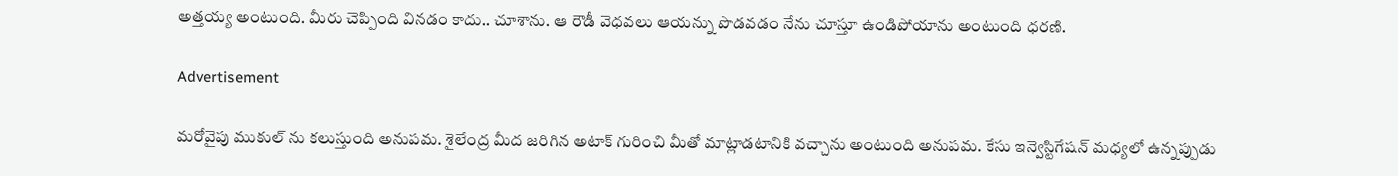అత్తయ్య అంటుంది. మీరు చెప్పింది వినడం కాదు.. చూశాను. ఆ రౌడీ వెధవలు ఆయన్ను పొడవడం నేను చూస్తూ ఉండిపోయాను అంటుంది ధరణి.

Advertisement

మరోవైపు ముకుల్ ను కలుస్తుంది అనుపమ. శైలేంద్ర మీద జరిగిన అటాక్ గురించి మీతో మాట్లాడటానికి వచ్చాను అంటుంది అనుపమ. కేసు ఇన్వెస్టిగేషన్ మధ్యలో ఉన్నప్పుడు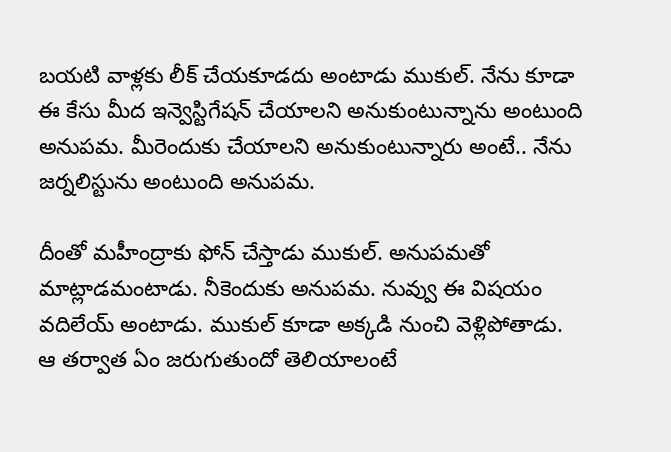బయటి వాళ్లకు లీక్ చేయకూడదు అంటాడు ముకుల్. నేను కూడా ఈ కేసు మీద ఇన్వెస్టిగేషన్ చేయాలని అనుకుంటున్నాను అంటుంది అనుపమ. మీరెందుకు చేయాలని అనుకుంటున్నారు అంటే.. నేను జర్నలిస్టును అంటుంది అనుపమ.

దీంతో మహీంద్రాకు ఫోన్ చేస్తాడు ముకుల్. అనుపమతో మాట్లాడమంటాడు. నీకెందుకు అనుపమ. నువ్వు ఈ విషయం వదిలేయ్ అంటాడు. ముకుల్ కూడా అక్కడి నుంచి వెళ్లిపోతాడు. ఆ తర్వాత ఏం జరుగుతుందో తెలియాలంటే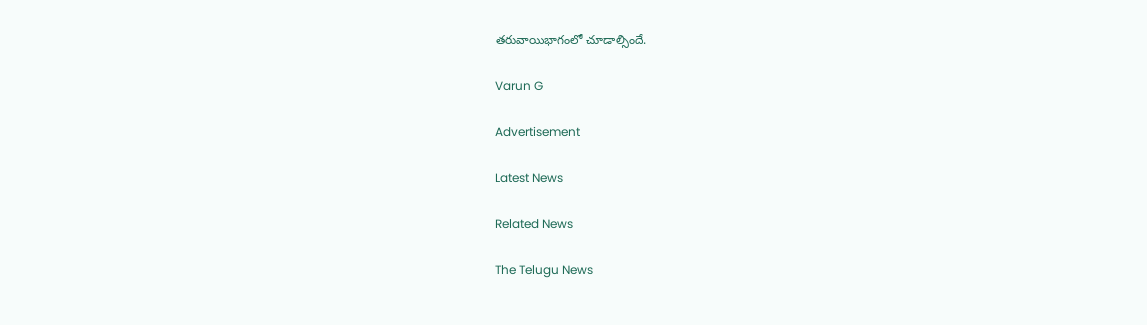తరువాయిభాగంలో చూడాల్సిందే.

Varun G

Advertisement

Latest News

Related News

The Telugu News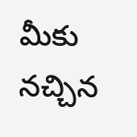మీకు నచ్చిన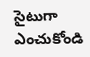సైటుగా ఎంచుకోండి